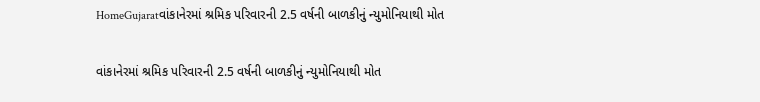HomeGujaratવાંકાનેરમાં શ્રમિક પરિવારની 2.5 વર્ષની બાળકીનું ન્યુમોનિયાથી મોત

વાંકાનેરમાં શ્રમિક પરિવારની 2.5 વર્ષની બાળકીનું ન્યુમોનિયાથી મોત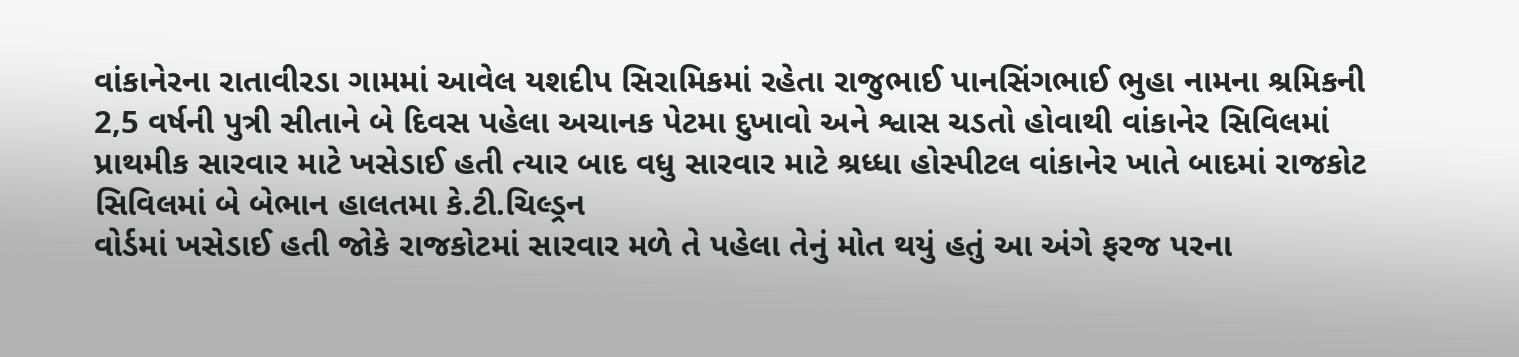વાંકાનેરના રાતાવીરડા ગામમાં આવેલ યશદીપ સિરામિકમાં રહેતા રાજુભાઈ પાનસિંગભાઈ ભુહા નામના શ્રમિકની 2,5 વર્ષની પુત્રી સીતાને બે દિવસ પહેલા અચાનક પેટમા દુખાવો અને શ્વાસ ચડતો હોવાથી વાંકાનેર સિવિલમાં પ્રાથમીક સારવાર માટે ખસેડાઈ હતી ત્યાર બાદ વધુ સારવાર માટે શ્રધ્ધા હોસ્પીટલ વાંકાનેર ખાતે બાદમાં રાજકોટ સિવિલમાં બે બેભાન હાલતમા કે.ટી.ચિલ્ડ્રન
વોર્ડમાં ખસેડાઈ હતી જોકે રાજકોટમાં સારવાર મળે તે પહેલા તેનું મોત થયું હતું આ અંગે ફરજ પરના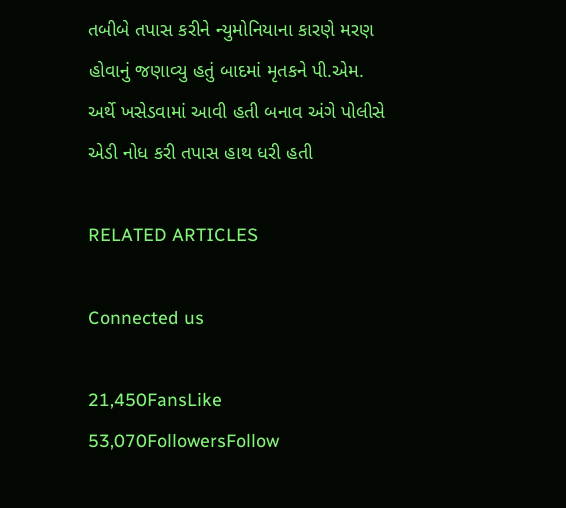તબીબે તપાસ કરીને ન્યુમોનિયાના કારણે મરણ હોવાનું જણાવ્યુ હતું બાદમાં મૃતકને પી.એમ. અર્થે ખસેડવામાં આવી હતી બનાવ અંગે પોલીસે એડી નોધ કરી તપાસ હાથ ધરી હતી

RELATED ARTICLES

Connected us

21,450FansLike
53,070FollowersFollow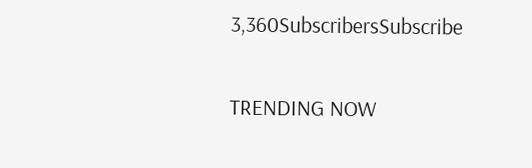3,360SubscribersSubscribe

TRENDING NOW